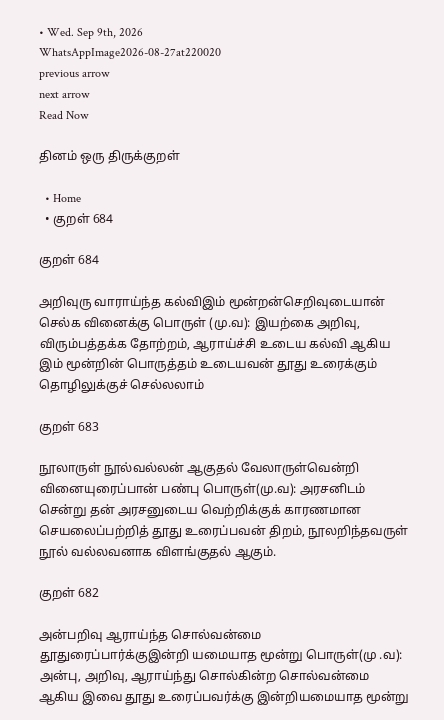• Wed. Sep 9th, 2026
WhatsAppImage2026-08-27at220020
previous arrow
next arrow
Read Now

தினம் ஒரு திருக்குறள்

  • Home
  • குறள் 684

குறள் 684

அறிவுரு வாராய்ந்த கல்விஇம் மூன்றன்செறிவுடையான் செல்க வினைக்கு பொருள் (மு.வ): இயற்கை அறிவு, விரும்பத்தக்க தோற்றம்‌, ஆராய்ச்சி உடைய கல்வி ஆகிய இம்‌ மூன்றின்‌ பொருத்தம்‌ உடையவன்‌ தூது உரைக்கும்‌ தொழிலுக்குச்‌ செல்லலாம்‌

குறள் 683

நூலாருள் நூல்வல்லன் ஆகுதல் வேலாருள்வென்றி வினையுரைப்பான் பண்பு பொருள்(மு.வ): அரசனிடம்‌ சென்று தன்‌ அரசனுடைய வெற்றிக்குக்‌ காரணமான செயலைப்பற்றித்‌ தூது உரைப்பவன்‌ திறம்‌, நூலறிந்தவருள்‌ நூல்‌ வல்லவனாக விளங்குதல்‌ ஆகும்‌.

குறள் 682

அன்பறிவு ஆராய்ந்த சொல்வன்மை தூதுரைப்பார்க்குஇன்றி யமையாத மூன்று பொருள்(மு .வ): அன்பு, அறிவு, ஆராய்ந்து சொல்கின்ற சொல்வன்மை ஆகிய இவை தூது உரைப்பவர்க்கு இன்றியமையாத மூன்று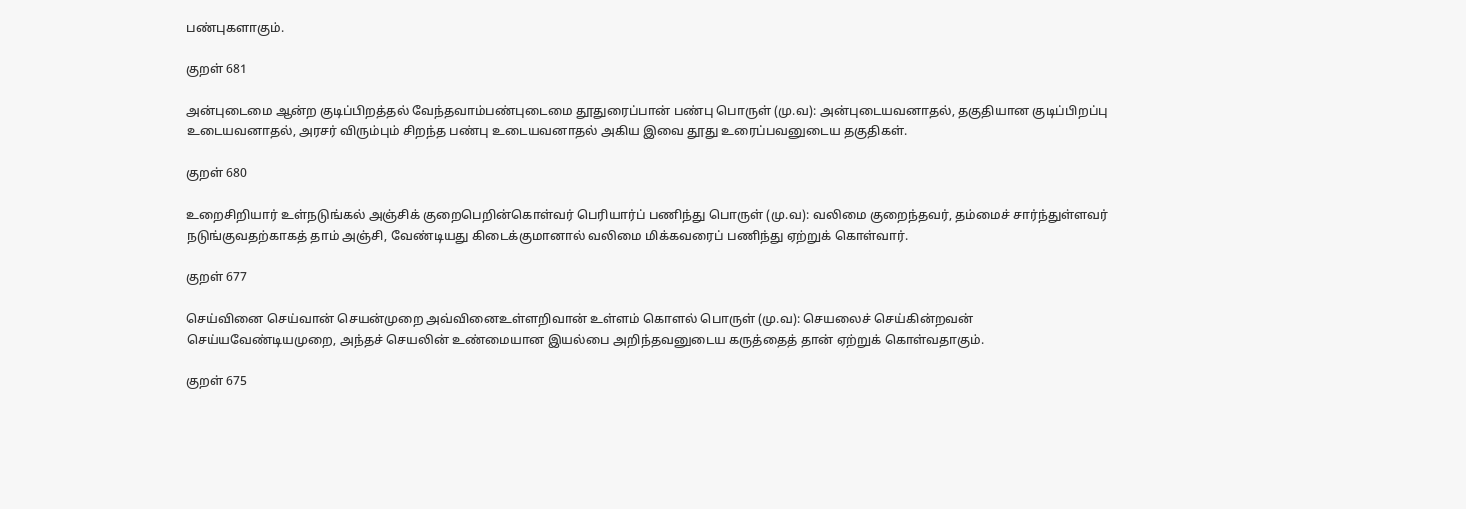பண்புகளாகும்‌.

குறள் 681

அன்புடைமை ஆன்ற குடிப்பிறத்தல் வேந்தவாம்பண்புடைமை தூதுரைப்பான் பண்பு பொருள் (மு.வ): அன்புடையவனாதல்‌, தகுதியான குடிப்பிறப்பு உடையவனாதல்‌, அரசர்‌ விரும்பும்‌ சிறந்த பண்பு உடையவனாதல்‌ அகிய இவை தூது உரைப்பவனுடைய தகுதிகள்‌.

குறள் 680

உறைசிறியார் உள்நடுங்கல் அஞ்சிக் குறைபெறின்கொள்வர் பெரியார்ப் பணிந்து பொருள் (மு.வ): வலிமை குறைந்தவர்‌, தம்மைச்‌ சார்ந்துள்ளவர்‌ நடுங்குவதற்காகத்‌ தாம்‌ அஞ்சி, வேண்டியது கிடைக்குமானால்‌ வலிமை மிக்கவரைப்‌ பணிந்து ஏற்றுக்‌ கொள்வார்‌.

குறள் 677

செய்வினை செய்வான் செயன்முறை அவ்வினைஉள்ளறிவான் உள்ளம் கொளல் பொருள் (மு.வ): செயலைச்‌ செய்கின்றவன்‌ செய்யவேண்டியமுறை, அந்தச்‌ செயலின்‌ உண்மையான இயல்பை அறிந்தவனுடைய கருத்தைத்‌ தான்‌ ஏற்றுக்‌ கொள்வதாகும்‌.

குறள் 675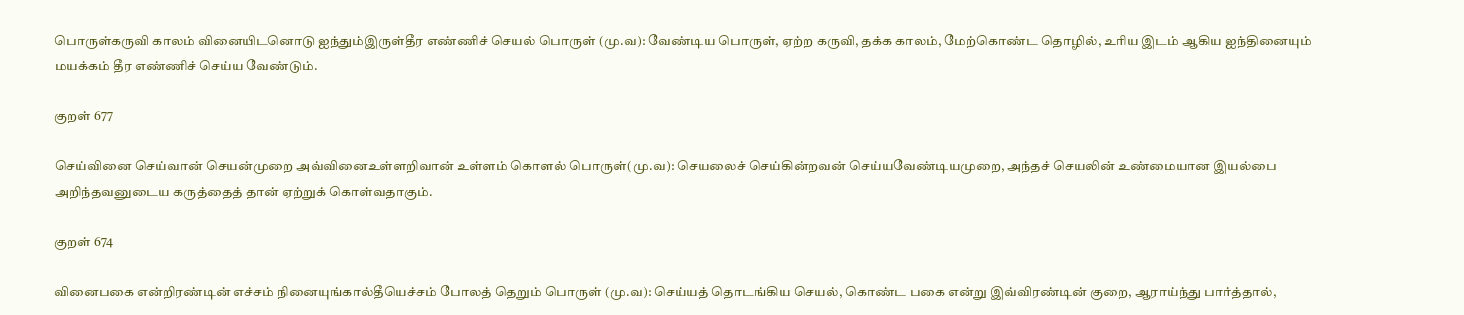பொருள்கருவி காலம் வினையிடனொடு ஐந்தும்இருள்தீர எண்ணிச் செயல் பொருள்‌ (மு.வ): வேண்டிய பொருள்‌, ஏற்ற கருவி, தக்க காலம்‌, மேற்கொண்ட தொழில்‌, உரிய இடம்‌ ஆகிய ஐந்தினையும்‌ மயக்கம்‌ தீர எண்ணிச்‌ செய்ய வேண்டும்‌.

குறள் 677

செய்வினை செய்வான் செயன்முறை அவ்வினைஉள்ளறிவான் உள்ளம் கொளல் பொருள்(மு.வ): செயலைச்‌ செய்கின்றவன்‌ செய்யவேண்டியமுறை, அந்தச்‌ செயலின்‌ உண்மையான இயல்பை அறிந்தவனுடைய கருத்தைத்‌ தான்‌ ஏற்றுக்‌ கொள்வதாகும்‌.

குறள் 674

வினைபகை என்றிரண்டின் எச்சம் நினையுங்கால்தீயெச்சம் போலத் தெறும் பொருள் (மு.வ): செய்யத்‌ தொடங்கிய செயல்‌, கொண்ட பகை என்று இவ்விரண்டின்‌ குறை, ஆராய்ந்து பார்த்தால்‌,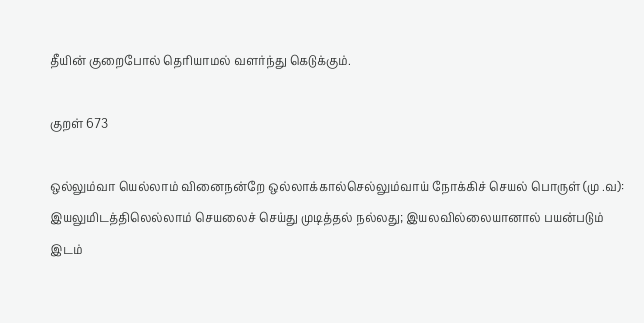தீயின்‌ குறைபோல்‌ தெரியாமல்‌ வளர்ந்து கெடுக்கும்‌.

குறள் 673

ஒல்லும்வா யெல்லாம் வினைநன்றே ஒல்லாக்கால்செல்லும்வாய் நோக்கிச் செயல் பொருள் (மு .வ): இயலுமிடத்திலெல்லாம்‌ செயலைச்‌ செய்து முடித்தல்‌ நல்லது; இயலவில்லையானால்‌ பயன்படும்‌ இடம்‌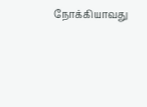நோக்கியாவது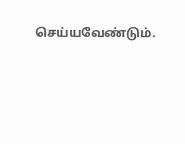செய்யவேண்டும்‌.